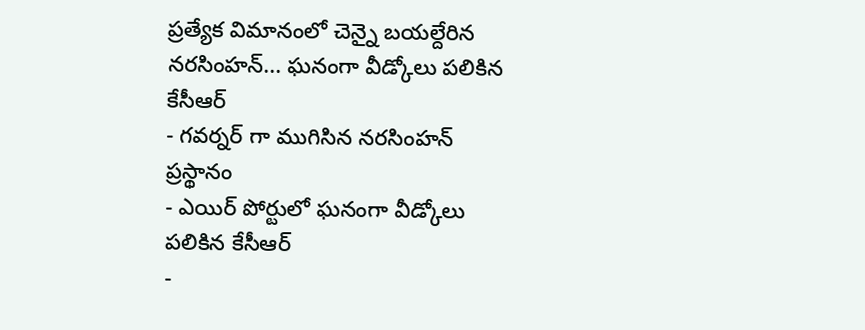ప్రత్యేక విమానంలో చెన్నై బయల్దేరిన నరసింహన్... ఘనంగా వీడ్కోలు పలికిన కేసీఆర్
- గవర్నర్ గా ముగిసిన నరసింహన్ ప్రస్థానం
- ఎయిర్ పోర్టులో ఘనంగా వీడ్కోలు పలికిన కేసీఆర్
-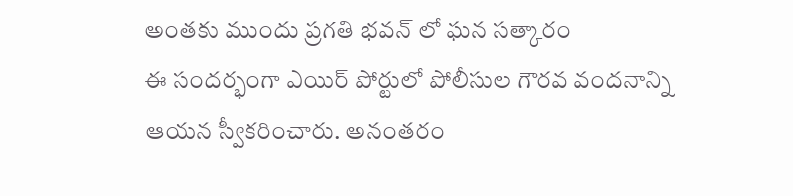అంతకు ముందు ప్రగతి భవన్ లో ఘన సత్కారం
ఈ సందర్భంగా ఎయిర్ పోర్టులో పోలీసుల గౌరవ వందనాన్ని ఆయన స్వీకరించారు. అనంతరం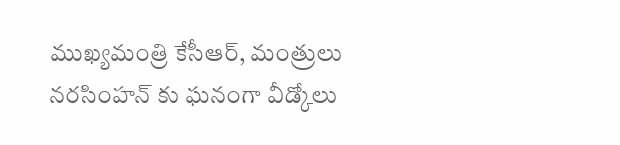ముఖ్యమంత్రి కేసీఆర్, మంత్రులు నరసింహన్ కు ఘనంగా వీడ్కోలు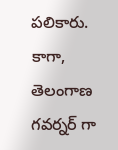పలికారు. కాగా, తెలంగాణ గవర్నర్ గా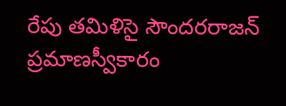రేపు తమిళిసై సౌందరరాజన్ ప్రమాణస్వీకారం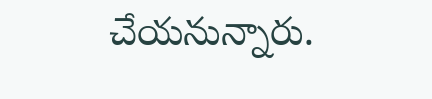చేయనున్నారు.